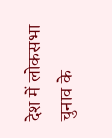देश में लोकसभा चुनाव के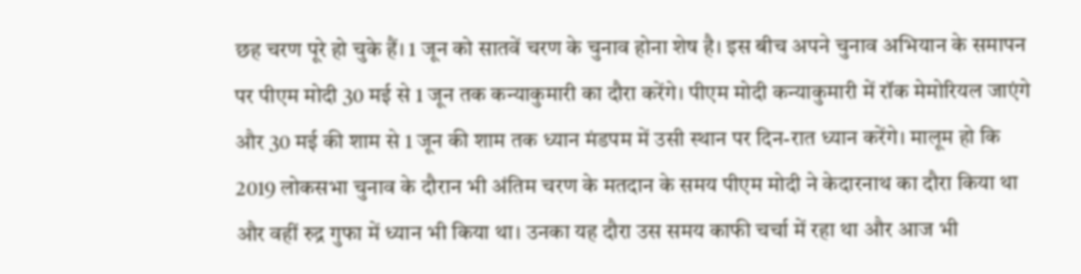छह चरण पूरे हो चुके हैं। 1 जून को सातवें चरण के चुनाव होना शेष है। इस बीच अपने चुनाव अभियान के समापन पर पीएम मोदी 30 मई से 1 जून तक कन्याकुमारी का दौरा करेंगे। पीएम मोदी कन्याकुमारी में रॉक मेमोरियल जाएंगे और 30 मई की शाम से 1 जून की शाम तक ध्यान मंडपम में उसी स्थान पर दिन-रात ध्यान करेंगे। मालूम हो कि 2019 लोकसभा चुनाव के दौरान भी अंतिम चरण के मतदान के समय पीएम मोदी ने केदारनाथ का दौरा किया था और वहीं रुद्र गुफा में ध्यान भी किया था। उनका यह दौरा उस समय काफी चर्चा में रहा था और आज भी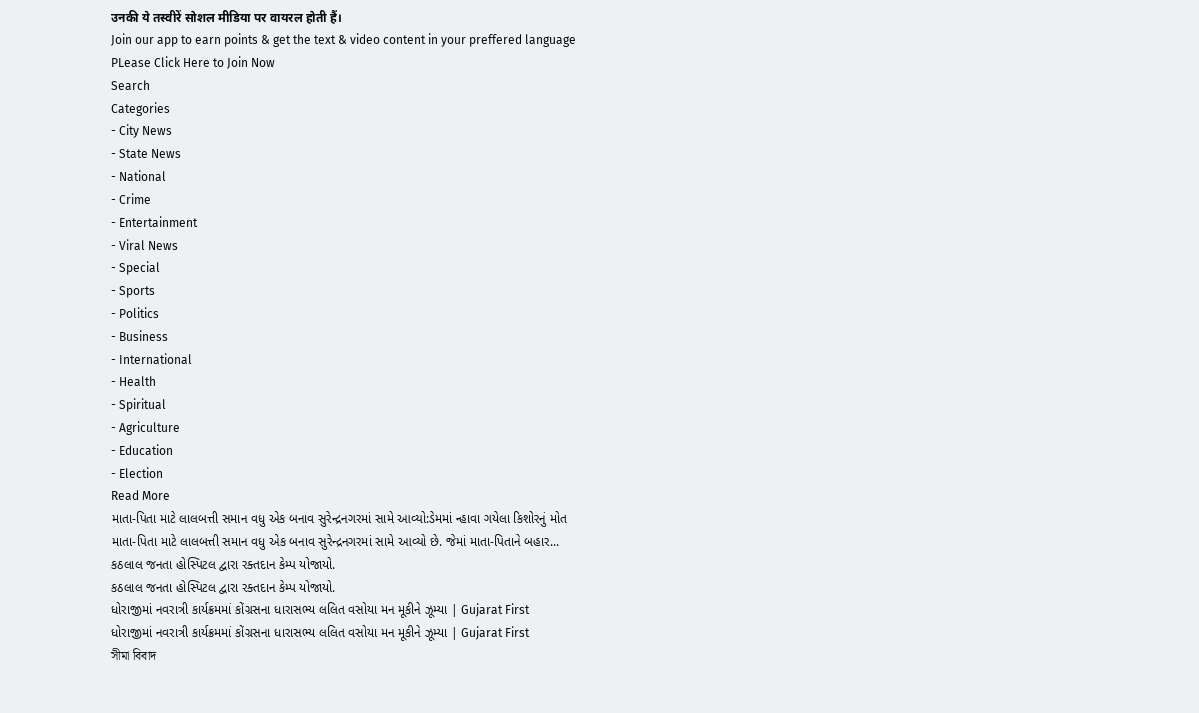उनकी ये तस्वीरें सोशल मीडिया पर वायरल होती हैं।
Join our app to earn points & get the text & video content in your preffered language
PLease Click Here to Join Now
Search
Categories
- City News
- State News
- National
- Crime
- Entertainment
- Viral News
- Special
- Sports
- Politics
- Business
- International
- Health
- Spiritual
- Agriculture
- Education
- Election
Read More
માતા-પિતા માટે લાલબત્તી સમાન વધુ એક બનાવ સુરેન્દ્રનગરમાં સામે આવ્યો:ડેમમાં ન્હાવા ગયેલા કિશોરનું મોત
માતા-પિતા માટે લાલબત્તી સમાન વધુ એક બનાવ સુરેન્દ્રનગરમાં સામે આવ્યો છે. જેમાં માતા-પિતાને બહાર...
કઠલાલ જનતા હોસ્પિટલ દ્વારા રક્તદાન કેમ્પ યોજાયો.
કઠલાલ જનતા હોસ્પિટલ દ્વારા રક્તદાન કેમ્પ યોજાયો.
ધોરાજીમાં નવરાત્રી કાર્યક્રમમાં કોંગ્રસના ધારાસભ્ય લલિત વસોયા મન મૂકીને ઝૂમ્યા | Gujarat First
ધોરાજીમાં નવરાત્રી કાર્યક્રમમાં કોંગ્રસના ધારાસભ્ય લલિત વસોયા મન મૂકીને ઝૂમ્યા | Gujarat First
সীমা বিবাদ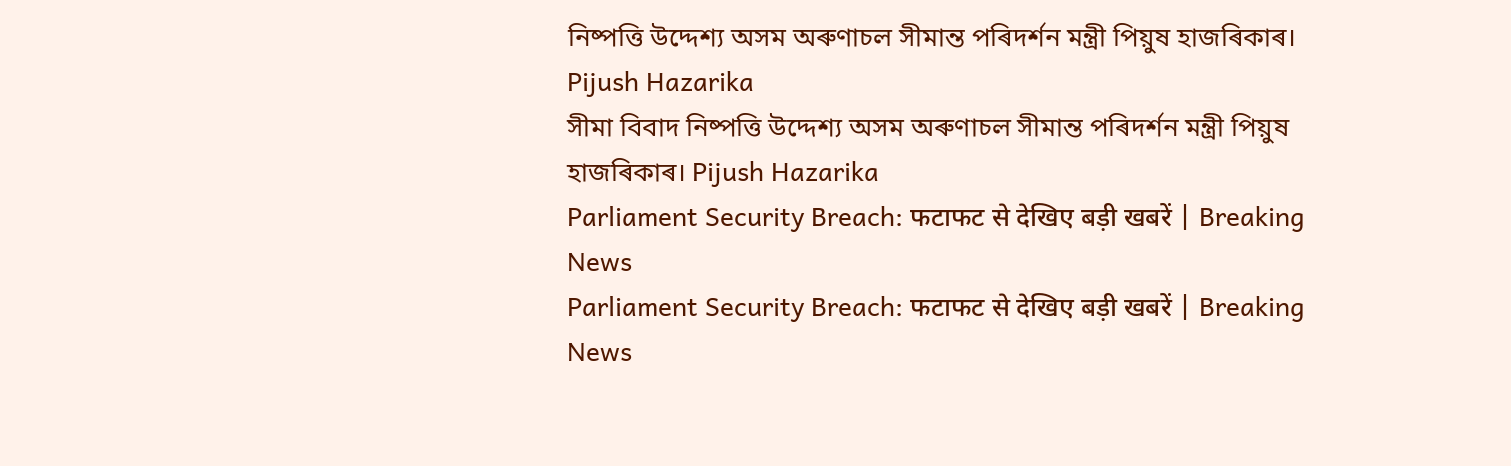নিষ্পত্তি উদ্দেশ্য অসম অৰুণাচল সীমান্ত পৰিদৰ্শন মন্ত্ৰী পিয়ুষ হাজৰিকাৰ। Pijush Hazarika
সীমা বিবাদ নিষ্পত্তি উদ্দেশ্য অসম অৰুণাচল সীমান্ত পৰিদৰ্শন মন্ত্ৰী পিয়ুষ হাজৰিকাৰ। Pijush Hazarika
Parliament Security Breach: फटाफट से देखिए बड़ी खबरें | Breaking News
Parliament Security Breach: फटाफट से देखिए बड़ी खबरें | Breaking News